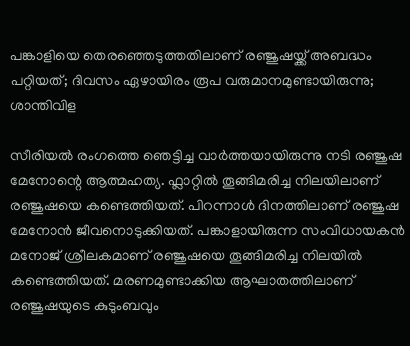പങ്കാളിയെ തെരഞ്ഞെടുത്തതിലാണ് രഞ്ജുഷയ്ക്ക് അബദ്ധം പറ്റിയത്; ദിവസം ഏഴായിരം രൂപ വരുമാനമുണ്ടായിരുന്നു; ശാന്തിവിള

സീരിയൽ രംഗത്തെ ഞെ‌ട്ടിച്ച വാർത്തയായിരുന്നു നടി രഞ്ജുഷ മേനോന്റെ ആത്മഹത്യ. ഫ്ലാറ്റിൽ തൂങ്ങിമരിച്ച നിലയിലാണ് രഞ്ജുഷയെ കണ്ടെത്തിയത്. പിറന്നാൾ ദിനത്തിലാണ് രഞ്ജുഷ മേനോൻ ജീവനൊടുക്കിയത്. പങ്കാളായിരുന്ന സംവിധായകൻ മനോജ് ശ്രീലകമാണ് രഞ്ജുഷയെ തൂങ്ങിമരിച്ച നിലയിൽ കണ്ടെത്തിയത്. മരണമുണ്ടാക്കിയ ആഘാതത്തിലാണ് രഞ്ജുഷയുടെ കുടുംബവും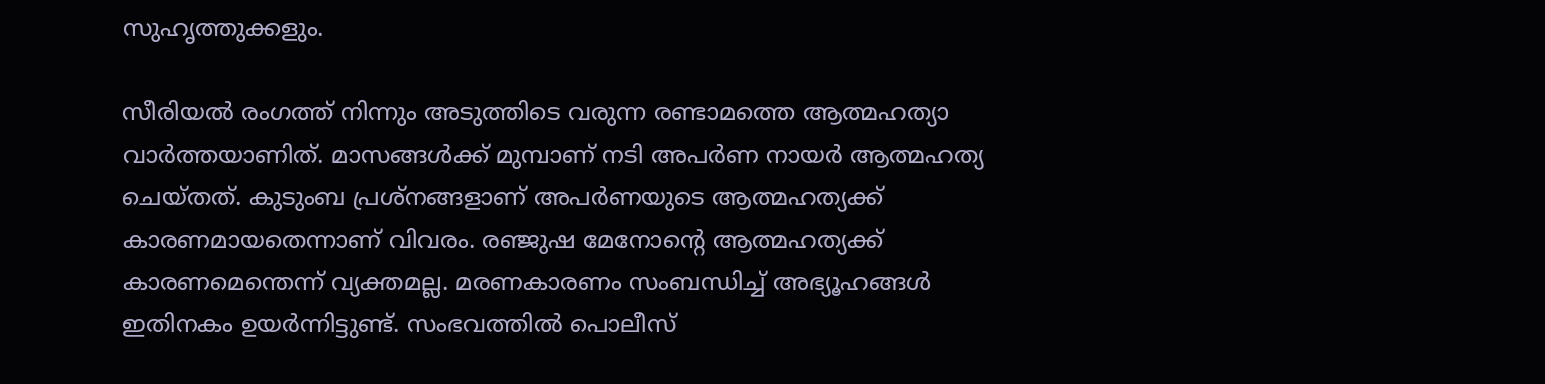സുഹൃത്തുക്കളും.

സീരിയൽ രംഗത്ത് നിന്നും അടുത്തിടെ വരുന്ന രണ്ടാമത്തെ ആത്മഹത്യാ വാർത്തയാണിത്. മാസങ്ങൾക്ക് മുമ്പാണ് ന‌ടി അപർണ നായർ ആത്മഹത്യ ചെയ്തത്. കുടുംബ പ്രശ്നങ്ങളാണ് അപർണയുടെ ആത്മഹത്യക്ക് കാരണമായതെന്നാണ് വിവരം. രഞ്ജുഷ മേനോന്റെ ആത്മഹത്യക്ക് കാരണമെന്തെന്ന് വ്യക്തമല്ല. മരണകാരണം സംബന്ധിച്ച് അഭ്യൂഹങ്ങൾ ഇതിനകം ഉയർന്നിട്ടുണ്ട്. സംഭവത്തിൽ പൊലീസ്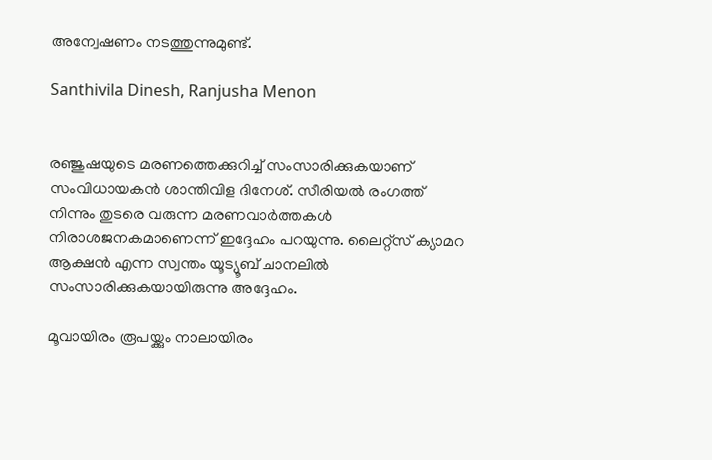അന്വേഷണം നടത്തുന്നുമുണ്ട്.

Santhivila Dinesh, Ranjusha Menon


രഞ്ജുഷയുടെ മരണത്തെക്കുറിച്ച് സംസാരിക്കുകയാണ് സംവിധായകൻ ശാന്തിവിള ദിനേശ്. സീരിയൽ രംഗത്ത് നിന്നും തുടരെ വരുന്ന മരണവാർത്തകൾ നിരാശജനകമാണെന്ന് ഇദ്ദേഹം പറയുന്നു. ലൈറ്റ്സ് ക്യാമറ ആക്ഷൻ എന്ന സ്വന്തം യൂട്യൂബ് ചാനലിൽ സംസാരിക്കുകയായിരുന്നു അദ്ദേഹം.

മൂവായിരം രൂപയ്ക്കും നാലായിരം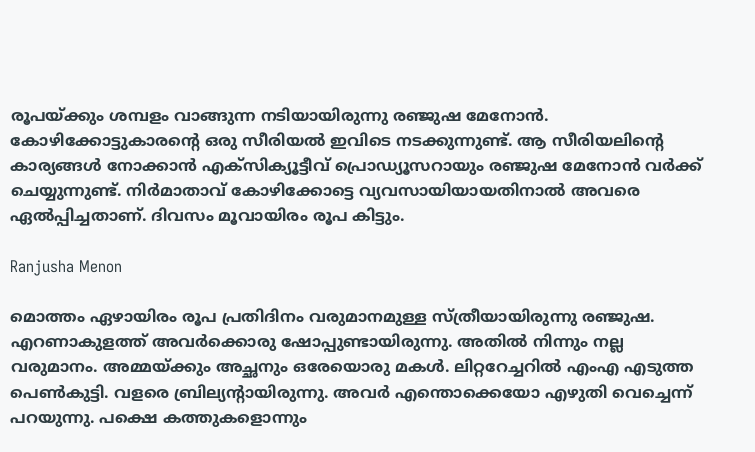രൂപയ്ക്കും ശമ്പളം വാങ്ങുന്ന നടിയായിരുന്നു രഞ്ജുഷ മേനോൻ. കോഴിക്കോട്ടുകാരന്റെ ഒരു സീരിയൽ ഇവിടെ നടക്കുന്നുണ്ട്. ആ സീരിയലിന്റെ കാര്യങ്ങൾ നോക്കാൻ എക്സിക്യൂട്ടീവ് പ്രൊഡ്യൂസറായും രഞ്ജുഷ മേനോൻ വർക്ക് ചെയ്യുന്നുണ്ട്. നിർമാതാവ് കോഴിക്കോട്ടെ വ്യവസായിയായതിനാൽ അവരെ ഏൽപ്പിച്ചതാണ്. ദിവസം മൂവായിരം രൂപ കിട്ടും.

Ranjusha Menon

മൊത്തം ഏഴായിരം രൂപ പ്രതിദിനം വരുമാനമുള്ള സ്ത്രീയായിരുന്നു രഞ്ജുഷ. എറണാകുളത്ത് അവർക്കൊരു ഷോപ്പുണ്ടായിരുന്നു. അതിൽ നിന്നും നല്ല വരുമാനം. അമ്മയ്ക്കും അച്ഛനും ഒരേയൊരു മകൾ. ലിറ്ററേച്ചറിൽ എംഎ എടുത്ത പെൺകുട്ടി. വളരെ ബ്രില്യന്റായിരുന്നു. അവർ എന്തൊക്കെയോ എഴുതി വെച്ചെന്ന് പറയുന്നു. പക്ഷെ കത്തുകളൊന്നും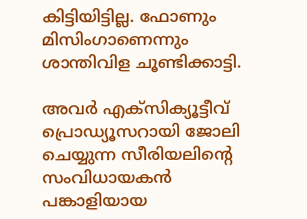കിട്ടിയിട്ടില്ല. ഫോണും മിസിംഗാണെന്നും ശാന്തിവിള ചൂണ്ടിക്കാട്ടി.

അവർ എക്സിക്യൂട്ടീവ് പ്രൊഡ്യൂസറായി ജോലി ചെയ്യുന്ന സീരിയലിന്റെ സംവിധായകൻ പങ്കാളിയായ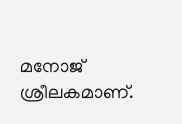മനോജ് ശ്രീലകമാണ്.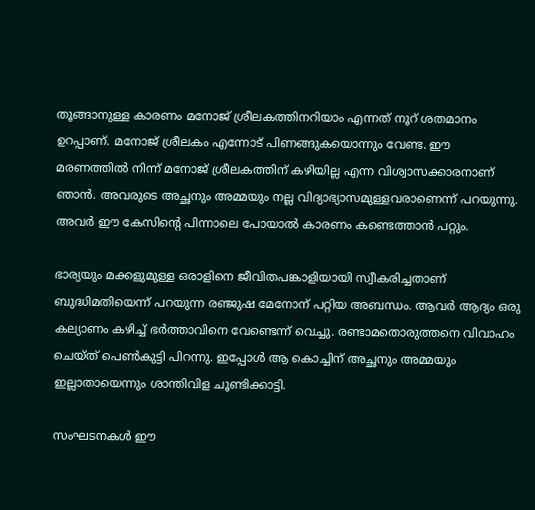തൂങ്ങാനുള്ള കാരണം മനോജ് ശ്രീലകത്തിനറിയാം എന്നത് നൂറ് ശതമാനം ഉറപ്പാണ്. മനോജ് ശ്രീലകം എന്നോട് പിണങ്ങുകയൊന്നും വേണ്ട. ഈ മരണത്തിൽ നിന്ന് മനോജ് ശ്രീലകത്തിന് കഴിയില്ല എന്ന വിശ്വാസക്കാരനാണ് ഞാൻ. അവരുടെ അച്ഛനും അമ്മയും നല്ല വിദ്യാഭ്യാസമുള്ളവരാണെന്ന് പറയുന്നു. അവർ ഈ കേസിന്റെ പിന്നാലെ പോയാൽ കാരണം കണ്ടെത്താൻ പറ്റും.

ഭാര്യയും മക്കളുമുള്ള ഒരാളിനെ ജീവിതപങ്കാളിയായി സ്വീകരിച്ചതാണ് ബുദ്ധിമതിയെന്ന് പറയുന്ന രഞ്ജുഷ മേനോന് പറ്റിയ അബന്ധം. ആവർ ആദ്യം ഒരു കല്യാണം കഴിച്ച് ഭർത്താവിനെ വേണ്ടെന്ന് വെച്ചു. രണ്ടാമതൊരുത്തനെ വിവാഹം ചെയ്ത് പെൺകുട്ടി പിറന്നു. ഇപ്പോൾ ആ കൊച്ചിന് അച്ഛനും അമ്മയും ഇല്ലാതായെന്നും ശാന്തിവിള ചൂണ്ടിക്കാട്ടി.

സംഘടനകൾ ഈ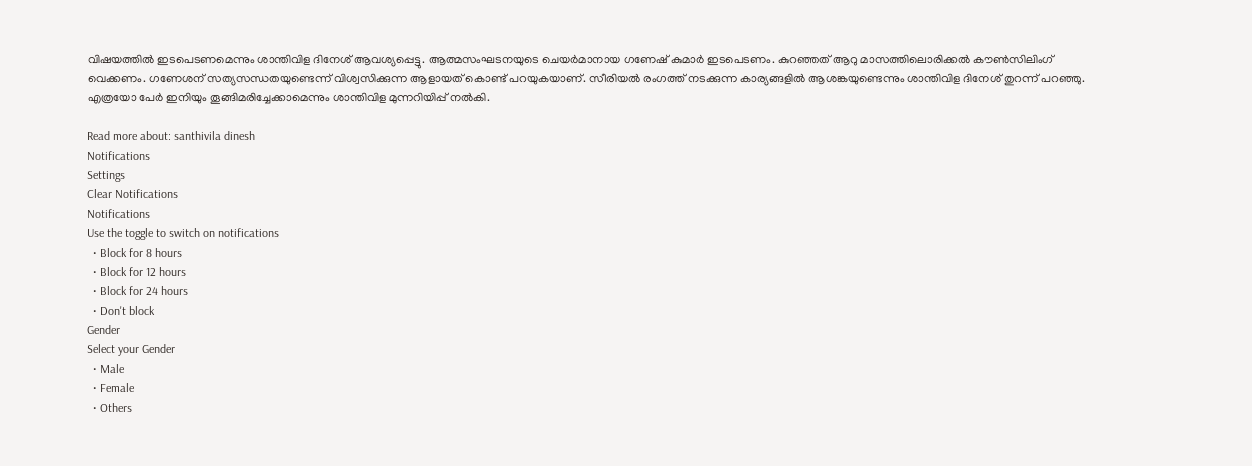വിഷയത്തിൽ ഇടപെടണമെന്നും ശാന്തിവിള ദിനേശ് ആവശ്യപ്പെട്ടു. ആത്മസംഘടനയുടെ ചെയർമാനായ ഗണേഷ് കുമാർ ഇടപെടണം. കുറഞ്ഞത് ആറു മാസത്തിലൊരിക്കൽ കൗൺസിലിംഗ് വെക്കണം. ഗണേശന് സത്യസന്ധതയുണ്ടെന്ന് വിശ്വസിക്കുന്ന ആളായത് കൊണ്ട് പറയുകയാണ്. സീരിയൽ രംഗത്ത് നടക്കുന്ന കാര്യങ്ങളിൽ ആശങ്കയുണ്ടെന്നും ശാന്തിവിള ദിനേശ് തുറന്ന് പറഞ്ഞു. എത്രയോ പേർ ഇനിയും തൂങ്ങിമരിച്ചേക്കാമെന്നും ശാന്തിവിള മുന്നറിയിപ്പ് നൽകി.

Read more about: santhivila dinesh
Notifications
Settings
Clear Notifications
Notifications
Use the toggle to switch on notifications
  • Block for 8 hours
  • Block for 12 hours
  • Block for 24 hours
  • Don't block
Gender
Select your Gender
  • Male
  • Female
  • Others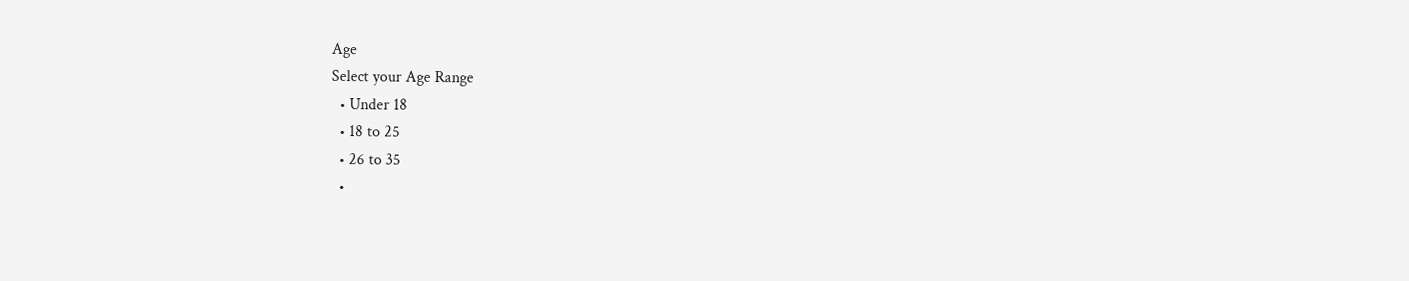Age
Select your Age Range
  • Under 18
  • 18 to 25
  • 26 to 35
  •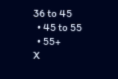36 to 45
  • 45 to 55
  • 55+
X